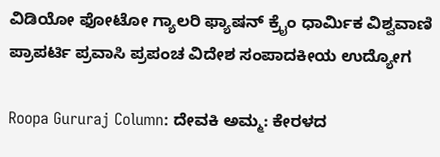ವಿಡಿಯೋ ಫೋಟೋ ಗ್ಯಾಲರಿ ಫ್ಯಾಷನ್ ಕ್ರೈಂ ಧಾರ್ಮಿಕ ವಿಶ್ವವಾಣಿ ಪ್ರಾಪರ್ಟಿ ಪ್ರವಾಸಿ ಪ್ರಪಂಚ ವಿದೇಶ ಸಂಪಾದಕೀಯ ಉದ್ಯೋಗ

Roopa Gururaj Column: ದೇವಕಿ ಅಮ್ಮ: ಕೇರಳದ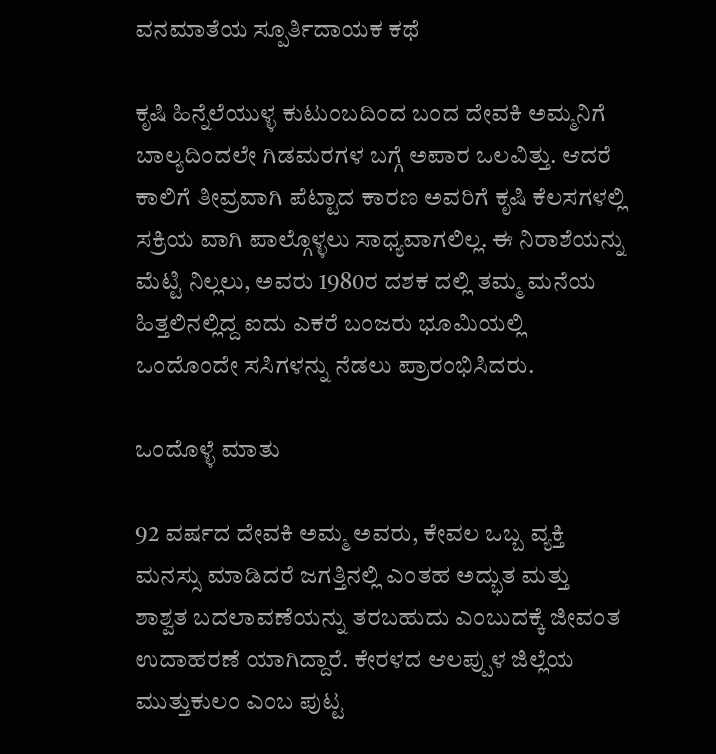ವನಮಾತೆಯ ಸ್ಪೂರ್ತಿದಾಯಕ ಕಥೆ

ಕೃಷಿ ಹಿನ್ನೆಲೆಯುಳ್ಳ ಕುಟುಂಬದಿಂದ ಬಂದ ದೇವಕಿ ಅಮ್ಮನಿಗೆ ಬಾಲ್ಯದಿಂದಲೇ ಗಿಡಮರಗಳ ಬಗ್ಗೆ ಅಪಾರ ಒಲವಿತ್ತು. ಆದರೆ ಕಾಲಿಗೆ ತೀವ್ರವಾಗಿ ಪೆಟ್ಟಾದ ಕಾರಣ ಅವರಿಗೆ ಕೃಷಿ ಕೆಲಸಗಳಲ್ಲಿ ಸಕ್ರಿಯ ವಾಗಿ ಪಾಲ್ಗೊಳ್ಳಲು ಸಾಧ್ಯವಾಗಲಿಲ್ಲ. ಈ ನಿರಾಶೆಯನ್ನು ಮೆಟ್ಟಿ ನಿಲ್ಲಲು, ಅವರು 1980ರ ದಶಕ ದಲ್ಲಿ ತಮ್ಮ ಮನೆಯ ಹಿತ್ತಲಿನಲ್ಲಿದ್ದ ಐದು ಎಕರೆ ಬಂಜರು ಭೂಮಿಯಲ್ಲಿ ಒಂದೊಂದೇ ಸಸಿಗಳನ್ನು ನೆಡಲು ಪ್ರಾರಂಭಿಸಿದರು.

ಒಂದೊಳ್ಳೆ ಮಾತು

92 ವರ್ಷದ ದೇವಕಿ ಅಮ್ಮ ಅವರು, ಕೇವಲ ಒಬ್ಬ ವ್ಯಕ್ತಿ ಮನಸ್ಸು ಮಾಡಿದರೆ ಜಗತ್ತಿನಲ್ಲಿ ಎಂತಹ ಅದ್ಭುತ ಮತ್ತು ಶಾಶ್ವತ ಬದಲಾವಣೆಯನ್ನು ತರಬಹುದು ಎಂಬುದಕ್ಕೆ ಜೀವಂತ ಉದಾಹರಣೆ ಯಾಗಿದ್ದಾರೆ. ಕೇರಳದ ಆಲಪ್ಪುಳ ಜಿಲ್ಲೆಯ ಮುತ್ತುಕುಲಂ ಎಂಬ ಪುಟ್ಟ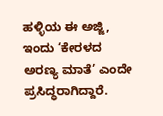ಹಳ್ಳಿಯ ಈ ಅಜ್ಜಿ, ಇಂದು ‘ಕೇರಳದ ಅರಣ್ಯ ಮಾತೆ’ ಎಂದೇ ಪ್ರಸಿದ್ಧರಾಗಿದ್ದಾರೆ.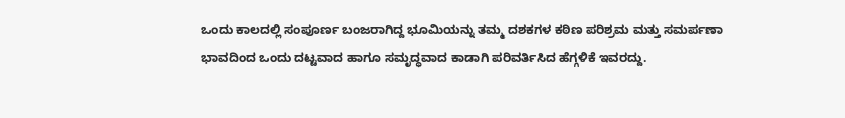ಒಂದು ಕಾಲದಲ್ಲಿ ಸಂಪೂರ್ಣ ಬಂಜರಾಗಿದ್ದ ಭೂಮಿಯನ್ನು ತಮ್ಮ ದಶಕಗಳ ಕಠಿಣ ಪರಿಶ್ರಮ ಮತ್ತು ಸಮರ್ಪಣಾ ಭಾವದಿಂದ ಒಂದು ದಟ್ಟವಾದ ಹಾಗೂ ಸಮೃದ್ಧವಾದ ಕಾಡಾಗಿ ಪರಿವರ್ತಿಸಿದ ಹೆಗ್ಗಳಿಕೆ ಇವರದ್ದು.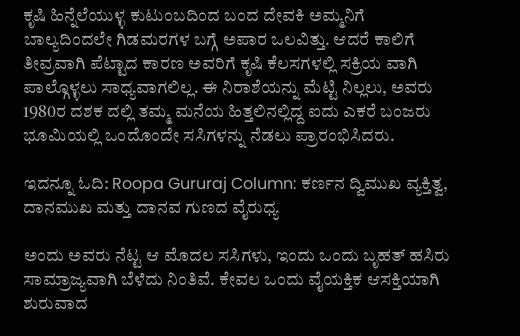ಕೃಷಿ ಹಿನ್ನೆಲೆಯುಳ್ಳ ಕುಟುಂಬದಿಂದ ಬಂದ ದೇವಕಿ ಅಮ್ಮನಿಗೆ ಬಾಲ್ಯದಿಂದಲೇ ಗಿಡಮರಗಳ ಬಗ್ಗೆ ಅಪಾರ ಒಲವಿತ್ತು. ಆದರೆ ಕಾಲಿಗೆ ತೀವ್ರವಾಗಿ ಪೆಟ್ಟಾದ ಕಾರಣ ಅವರಿಗೆ ಕೃಷಿ ಕೆಲಸಗಳಲ್ಲಿ ಸಕ್ರಿಯ ವಾಗಿ ಪಾಲ್ಗೊಳ್ಳಲು ಸಾಧ್ಯವಾಗಲಿಲ್ಲ. ಈ ನಿರಾಶೆಯನ್ನು ಮೆಟ್ಟಿ ನಿಲ್ಲಲು, ಅವರು 1980ರ ದಶಕ ದಲ್ಲಿ ತಮ್ಮ ಮನೆಯ ಹಿತ್ತಲಿನಲ್ಲಿದ್ದ ಐದು ಎಕರೆ ಬಂಜರು ಭೂಮಿಯಲ್ಲಿ ಒಂದೊಂದೇ ಸಸಿಗಳನ್ನು ನೆಡಲು ಪ್ರಾರಂಭಿಸಿದರು.

ಇದನ್ನೂ ಓದಿ: Roopa Gururaj Column: ಕರ್ಣನ ದ್ವಿಮುಖ ವ್ಯಕ್ತಿತ್ವ, ದಾನಮುಖ ಮತ್ತು ದಾನವ ಗುಣದ ವೈರುಧ್ಯ

ಅಂದು ಅವರು ನೆಟ್ಟ ಆ ಮೊದಲ ಸಸಿಗಳು, ಇಂದು ಒಂದು ಬೃಹತ್ ಹಸಿರು ಸಾಮ್ರಾಜ್ಯವಾಗಿ ಬೆಳೆದು ನಿಂತಿವೆ. ಕೇವಲ ಒಂದು ವೈಯಕ್ತಿಕ ಆಸಕ್ತಿಯಾಗಿ ಶುರುವಾದ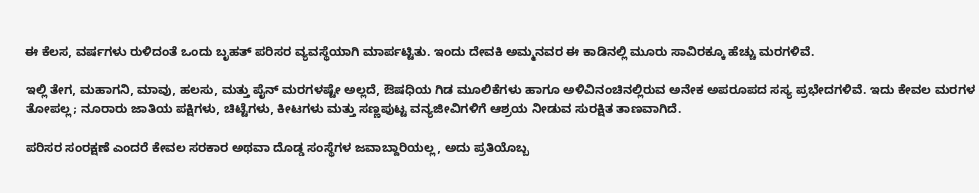ಈ ಕೆಲಸ, ವರ್ಷಗಳು ರುಳಿದಂತೆ ಒಂದು ಬೃಹತ್ ಪರಿಸರ ವ್ಯವಸ್ಥೆಯಾಗಿ ಮಾರ್ಪಟ್ಟಿತು. ಇಂದು ದೇವಕಿ ಅಮ್ಮನವರ ಈ ಕಾಡಿನಲ್ಲಿ ಮೂರು ಸಾವಿರಕ್ಕೂ ಹೆಚ್ಚು ಮರಗಳಿವೆ.

ಇಲ್ಲಿ ತೇಗ, ಮಹಾಗನಿ, ಮಾವು, ಹಲಸು, ಮತ್ತು ಪೈನ್ ಮರಗಳಷ್ಟೇ ಅಲ್ಲದೆ, ಔಷಧಿಯ ಗಿಡ ಮೂಲಿಕೆಗಳು ಹಾಗೂ ಅಳಿವಿನಂಚಿನಲ್ಲಿರುವ ಅನೇಕ ಅಪರೂಪದ ಸಸ್ಯ ಪ್ರಭೇದಗಳಿವೆ. ಇದು ಕೇವಲ ಮರಗಳ ತೋಪಲ್ಲ; ನೂರಾರು ಜಾತಿಯ ಪಕ್ಷಿಗಳು, ಚಿಟ್ಟೆಗಳು, ಕೀಟಗಳು ಮತ್ತು ಸಣ್ಣಪುಟ್ಟ ವನ್ಯಜೀವಿಗಳಿಗೆ ಆಶ್ರಯ ನೀಡುವ ಸುರಕ್ಷಿತ ತಾಣವಾಗಿದೆ.

ಪರಿಸರ ಸಂರಕ್ಷಣೆ ಎಂದರೆ ಕೇವಲ ಸರಕಾರ ಅಥವಾ ದೊಡ್ಡ ಸಂಸ್ಥೆಗಳ ಜವಾಬ್ದಾರಿಯಲ್ಲ, ಅದು ಪ್ರತಿಯೊಬ್ಬ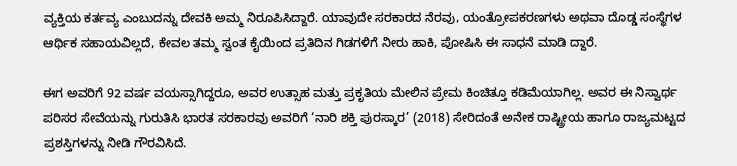ವ್ಯಕ್ತಿಯ ಕರ್ತವ್ಯ ಎಂಬುದನ್ನು ದೇವಕಿ ಅಮ್ಮ ನಿರೂಪಿಸಿದ್ದಾರೆ. ಯಾವುದೇ ಸರಕಾರದ ನೆರವು, ಯಂತ್ರೋಪಕರಣಗಳು ಅಥವಾ ದೊಡ್ಡ ಸಂಸ್ಥೆಗಳ ಆರ್ಥಿಕ ಸಹಾಯವಿಲ್ಲದೆ, ಕೇವಲ ತಮ್ಮ ಸ್ವಂತ ಕೈಯಿಂದ ಪ್ರತಿದಿನ ಗಿಡಗಳಿಗೆ ನೀರು ಹಾಕಿ, ಪೋಷಿಸಿ ಈ ಸಾಧನೆ ಮಾಡಿ ದ್ದಾರೆ.

ಈಗ ಅವರಿಗೆ 92 ವರ್ಷ ವಯಸ್ಸಾಗಿದ್ದರೂ, ಅವರ ಉತ್ಸಾಹ ಮತ್ತು ಪ್ರಕೃತಿಯ ಮೇಲಿನ ಪ್ರೇಮ ಕಿಂಚಿತ್ತೂ ಕಡಿಮೆಯಾಗಿಲ್ಲ. ಅವರ ಈ ನಿಸ್ವಾರ್ಥ ಪರಿಸರ ಸೇವೆಯನ್ನು ಗುರುತಿಸಿ ಭಾರತ ಸರಕಾರವು ಅವರಿಗೆ ‘ನಾರಿ ಶಕ್ತಿ ಪುರಸ್ಕಾರ’ (2018) ಸೇರಿದಂತೆ ಅನೇಕ ರಾಷ್ಟ್ರೀಯ ಹಾಗೂ ರಾಜ್ಯಮಟ್ಟದ ಪ್ರಶಸ್ತಿಗಳನ್ನು ನೀಡಿ ಗೌರವಿಸಿದೆ.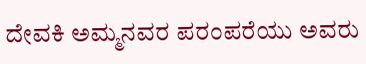ದೇವಕಿ ಅಮ್ಮನವರ ಪರಂಪರೆಯು ಅವರು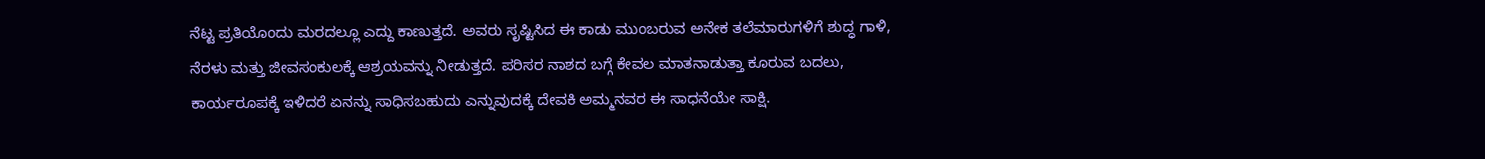ನೆಟ್ಟ ಪ್ರತಿಯೊಂದು ಮರದಲ್ಲೂ ಎದ್ದು ಕಾಣುತ್ತದೆ. ಅವರು ಸೃಷ್ಟಿಸಿದ ಈ ಕಾಡು ಮುಂಬರುವ ಅನೇಕ ತಲೆಮಾರುಗಳಿಗೆ ಶುದ್ಧ ಗಾಳಿ, ನೆರಳು ಮತ್ತು ಜೀವಸಂಕುಲಕ್ಕೆ ಆಶ್ರಯವನ್ನು ನೀಡುತ್ತದೆ. ಪರಿಸರ ನಾಶದ ಬಗ್ಗೆ ಕೇವಲ ಮಾತನಾಡುತ್ತಾ ಕೂರುವ ಬದಲು, ಕಾರ್ಯರೂಪಕ್ಕೆ ಇಳಿದರೆ ಏನನ್ನು ಸಾಧಿಸಬಹುದು ಎನ್ನುವುದಕ್ಕೆ ದೇವಕಿ ಅಮ್ಮನವರ ಈ ಸಾಧನೆಯೇ ಸಾಕ್ಷಿ.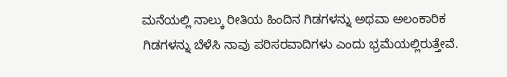ಮನೆಯಲ್ಲಿ ನಾಲ್ಕು ರೀತಿಯ ಹಿಂದಿನ ಗಿಡಗಳನ್ನು ಅಥವಾ ಅಲಂಕಾರಿಕ ಗಿಡಗಳನ್ನು ಬೆಳೆಸಿ ನಾವು ಪರಿಸರವಾದಿಗಳು ಎಂದು ಭ್ರಮೆಯಲ್ಲಿರುತ್ತೇವೆ.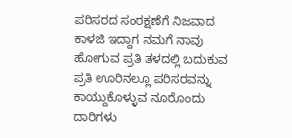ಪರಿಸರದ ಸಂರಕ್ಷಣೆಗೆ ನಿಜವಾದ ಕಾಳಜಿ ಇದ್ದಾಗ ನಮಗೆ ನಾವು ಹೋಗುವ ಪ್ರತಿ ತಳದಲ್ಲಿ ಬದುಕುವ ಪ್ರತಿ ಊರಿನಲ್ಲೂ ಪರಿಸರವನ್ನು ಕಾಯ್ದುಕೊಳ್ಳುವ ನೂರೊಂದು ದಾರಿಗಳು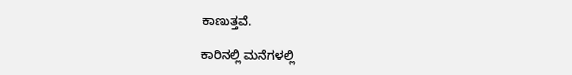ಕಾಣುತ್ತವೆ.

ಕಾರಿನಲ್ಲಿ ಮನೆಗಳಲ್ಲಿ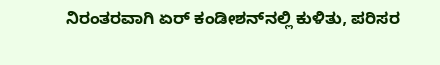ನಿರಂತರವಾಗಿ ಏರ್ ಕಂಡೀಶನ್‌ನಲ್ಲಿ ಕುಳಿತು, ಪರಿಸರ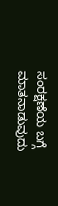ಸಂರಕ್ಷಣೆಯ ಬಗ್ಗೆ ಮಾತನಾಡುವುದು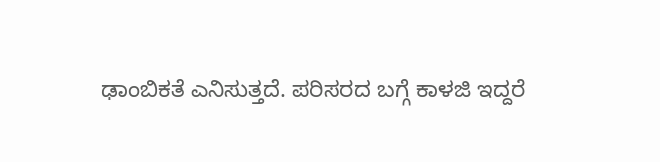ಢಾಂಬಿಕತೆ ಎನಿಸುತ್ತದೆ. ಪರಿಸರದ ಬಗ್ಗೆ ಕಾಳಜಿ ಇದ್ದರೆ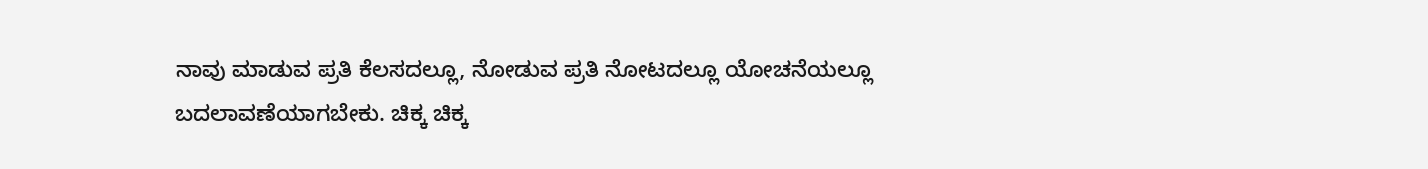ನಾವು ಮಾಡುವ ಪ್ರತಿ ಕೆಲಸದಲ್ಲೂ, ನೋಡುವ ಪ್ರತಿ ನೋಟದಲ್ಲೂ ಯೋಚನೆಯಲ್ಲೂ ಬದಲಾವಣೆಯಾಗಬೇಕು. ಚಿಕ್ಕ ಚಿಕ್ಕ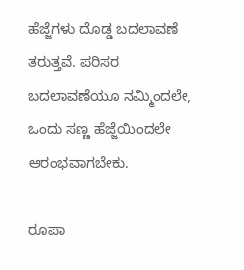ಹೆಜ್ಜೆಗಳು ದೊಡ್ಡ ಬದಲಾವಣೆ ತರುತ್ತವೆ. ಪರಿಸರ ಬದಲಾವಣೆಯೂ ನಮ್ಮಿಂದಲೇ, ಒಂದು ಸಣ್ಣ ಹೆಜ್ಜೆಯಿಂದಲೇ ಆರಂಭವಾಗಬೇಕು.

ರೂಪಾ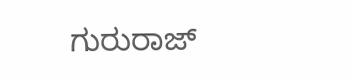ಗುರುರಾಜ್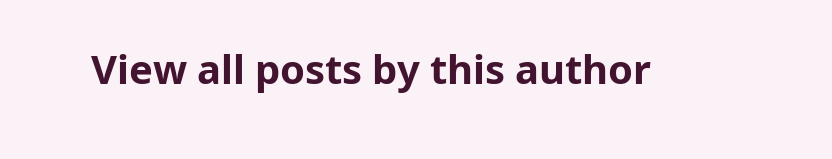View all posts by this author